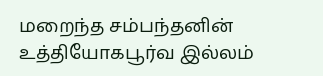மறைந்த சம்பந்தனின் உத்தியோகபூர்வ இல்லம்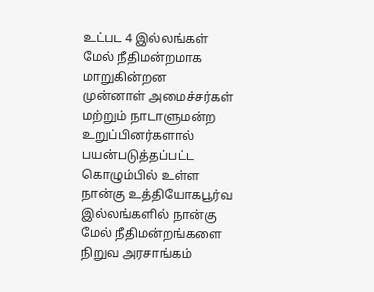உட்பட 4 இல்லங்கள் மேல் நீதிமன்றமாக மாறுகின்றன
முன்னாள் அமைச்சர்கள் மற்றும் நாடாளுமன்ற உறுப்பினர்களால் பயன்படுத்தப்பட்ட கொழும்பில் உள்ள நான்கு உத்தியோகபூர்வ இல்லங்களில் நான்கு மேல் நீதிமன்றங்களை நிறுவ அரசாங்கம்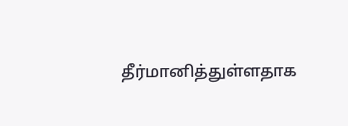தீர்மானித்துள்ளதாக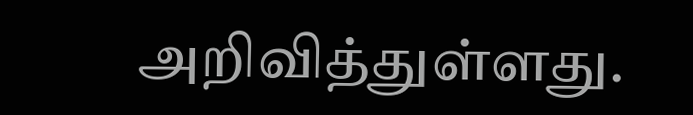அறிவித்துள்ளது.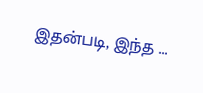இதன்படி, இந்த ...